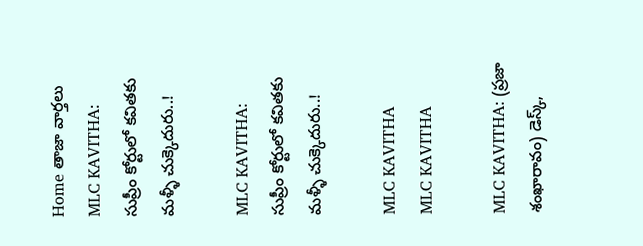Home తాజా వార్తలు MLC KAVITHA: సుప్రీం కోర్టులో కవితకు మళ్ళీ చుక్కెదురు..!

MLC KAVITHA: సుప్రీం కోర్టులో కవితకు మళ్ళీ చుక్కెదురు..!

MLC KAVITHA
MLC KAVITHA

MLC KAVITHA: (ప్రజా శంఖారావం) డెస్క్,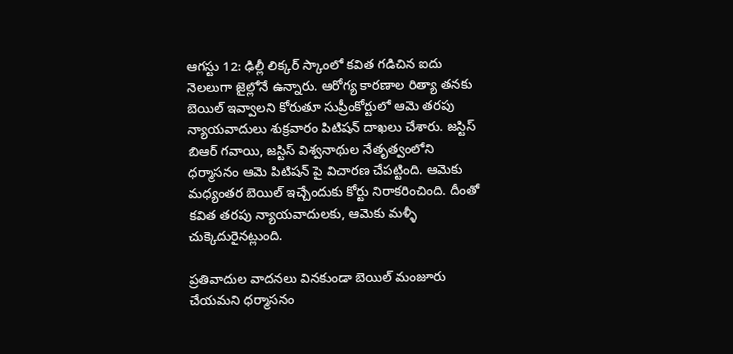ఆగస్టు 12: ఢిల్లీ లిక్కర్ స్కాంలో కవిత గడిచిన ఐదు నెలలుగా జైల్లోనే ఉన్నారు. ఆరోగ్య కారణాల రిత్యా తనకు బెయిల్ ఇవ్వాలని కోరుతూ సుప్రీంకోర్టులో ఆమె తరపు న్యాయవాదులు శుక్రవారం పిటిషన్ దాఖలు చేశారు. జస్టిస్ బిఆర్ గవాయి, జస్టిస్ విశ్వనాథుల నేతృత్వంలోని ధర్మాసనం ఆమె పిటిషన్ పై విచారణ చేపట్టింది. ఆమెకు మధ్యంతర బెయిల్ ఇచ్చేందుకు కోర్టు నిరాకరించింది. దీంతో కవిత తరపు న్యాయవాదులకు, ఆమెకు మళ్ళీ చుక్కెదురైనట్లుంది.

ప్రతివాదుల వాదనలు వినకుండా బెయిల్ మంజూరు చేయమని ధర్మాసనం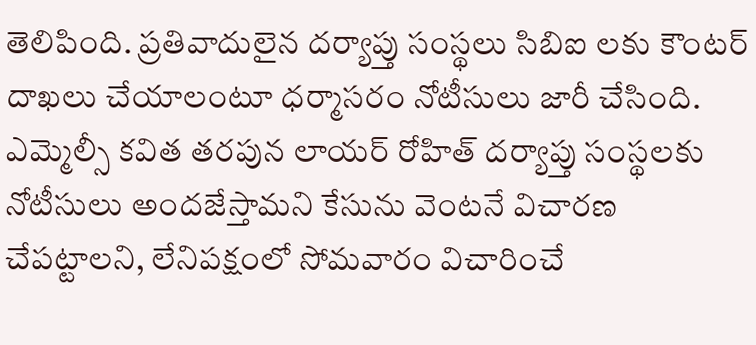తెలిపింది. ప్రతివాదులైన దర్యాప్తు సంస్థలు సిబిఐ లకు కౌంటర్ దాఖలు చేయాలంటూ ధర్మాసరం నోటీసులు జారీ చేసింది. ఎమ్మెల్సీ కవిత తరపున లాయర్ రోహిత్ దర్యాప్తు సంస్థలకు నోటీసులు అందజేస్తామని కేసును వెంటనే విచారణ చేపట్టాలని, లేనిపక్షంలో సోమవారం విచారించే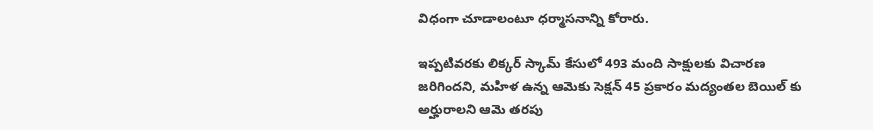విధంగా చూడాలంటూ ధర్మాసనాన్ని కోరారు.

ఇప్పటివరకు లిక్కర్ స్కామ్ కేసులో 493 మంది సాక్షులకు విచారణ జరిగిందని, మహిళ ఉన్న ఆమెకు సెక్షన్ 45 ప్రకారం మద్యంతల బెయిల్ కు అర్హురాలని ఆమె తరపు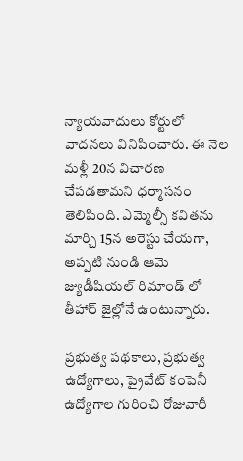న్యాయవాదులు కోర్టులో వాదనలు వినిపించారు. ఈ నెల మళ్లీ 20న విచారణ చేపడతామని ధర్మాసనం తెలిపింది. ఎమ్మెల్సీ కవితను మార్చి 15న అరెస్టు చేయగా, అప్పటి నుండి ఆమె జ్యుడీషియల్ రిమాండ్ లో తీహార్ జైల్లోనే ఉంటున్నారు.

ప్రభుత్వ పథకాలు, ప్రభుత్వ ఉద్యోగాలు, ప్రైవేట్ కంపెనీ ఉద్యోగాల గురించి రోజువారీ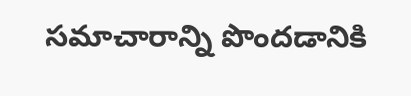సమాచారాన్ని పొందడానికి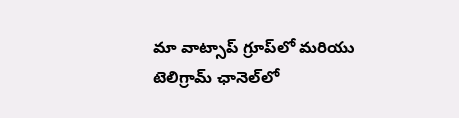మా వాట్సాప్ గ్రూప్‌లో మరియు టెలిగ్రామ్ ఛానెల్‌లో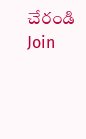చేరండి
Join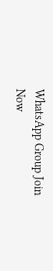WhatsApp Group Join Now